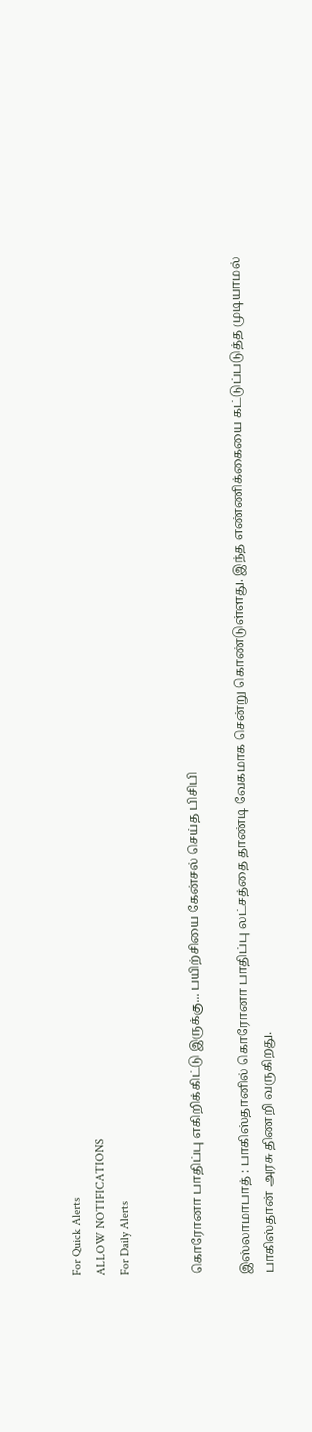For Quick Alerts
ALLOW NOTIFICATIONS
For Daily Alerts


கொரோனா பாதிப்பு எகிறிக்கிட்டு இருக்கு... பயிற்சியை கேன்சல் செய்த பிசிபி

இஸ்லாமாபாத் : பாகிஸ்தானில் கொரோனா பாதிப்பு லட்சத்தை தாண்டி வேகமாக சென்று கொண்டுள்ளது. இந்த எண்ணிக்கையை கட்டுப்படுத்த முடியாமல் பாகிஸ்தான் அரசு திணறி வருகிறது.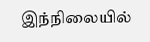இந்நிலையில்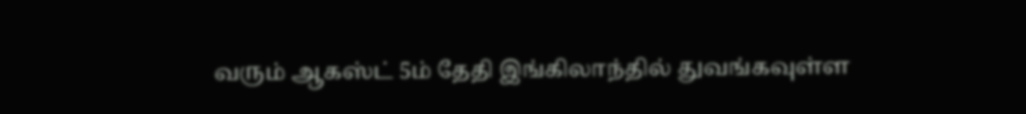வரும் ஆகஸ்ட் 5ம் தேதி இங்கிலாந்தில் துவங்கவுள்ள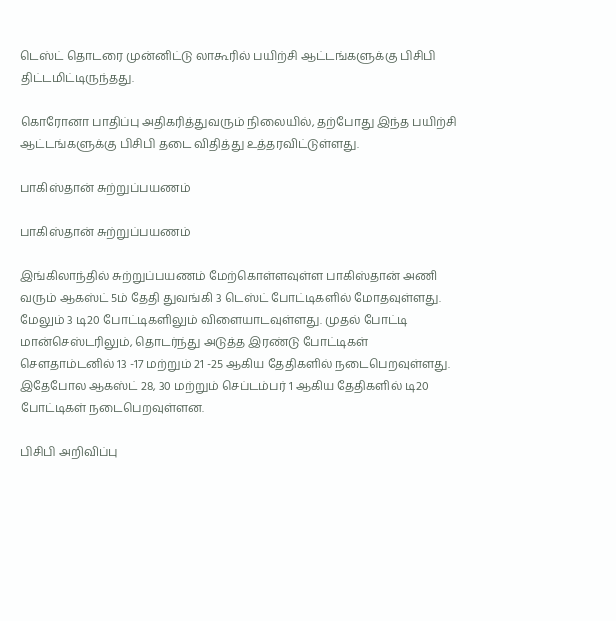டெஸ்ட் தொடரை முன்னிட்டு லாகூரில் பயிற்சி ஆட்டங்களுக்கு பிசிபி திட்டமிட்டிருந்தது.

கொரோனா பாதிப்பு அதிகரித்துவரும் நிலையில், தற்போது இந்த பயிற்சி ஆட்டங்களுக்கு பிசிபி தடை விதித்து உத்தரவிட்டுள்ளது.

பாகிஸ்தான் சுற்றுப்பயணம்

பாகிஸ்தான் சுற்றுப்பயணம்

இங்கிலாந்தில் சுற்றுப்பயணம் மேற்கொள்ளவுள்ள பாகிஸ்தான் அணி வரும் ஆகஸ்ட் 5ம் தேதி துவங்கி 3 டெஸ்ட் போட்டிகளில் மோதவுள்ளது. மேலும் 3 டி20 போட்டிகளிலும் விளையாடவுள்ளது. முதல் போட்டி மான்செஸ்டரிலும், தொடர்ந்து அடுத்த இரண்டு போட்டிகள் சௌதாம்டனில் 13 -17 மற்றும் 21 -25 ஆகிய தேதிகளில் நடைபெறவுள்ளது. இதேபோல ஆகஸ்ட் 28, 30 மற்றும் செப்டம்பர் 1 ஆகிய தேதிகளில் டி20 போட்டிகள் நடைபெறவுள்ளன.

பிசிபி அறிவிப்பு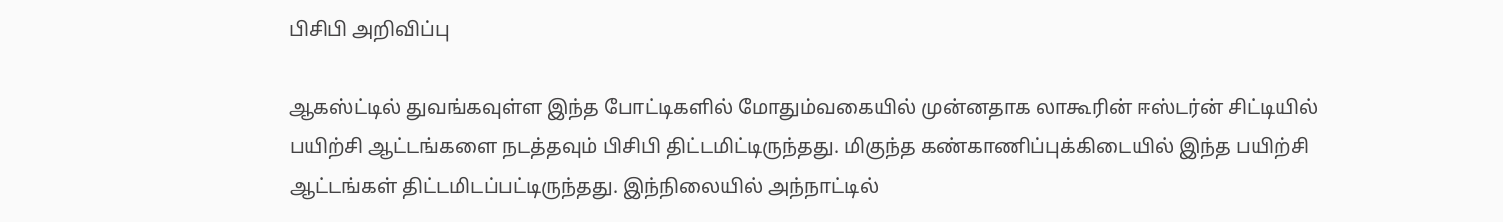பிசிபி அறிவிப்பு

ஆகஸ்ட்டில் துவங்கவுள்ள இந்த போட்டிகளில் மோதும்வகையில் முன்னதாக லாகூரின் ஈஸ்டர்ன் சிட்டியில் பயிற்சி ஆட்டங்களை நடத்தவும் பிசிபி திட்டமிட்டிருந்தது. மிகுந்த கண்காணிப்புக்கிடையில் இந்த பயிற்சி ஆட்டங்கள் திட்டமிடப்பட்டிருந்தது. இந்நிலையில் அந்நாட்டில்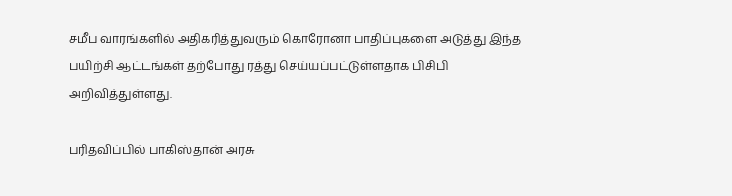சமீப வாரங்களில் அதிகரித்துவரும் கொரோனா பாதிப்புகளை அடுத்து இந்த பயிற்சி ஆட்டங்கள் தற்போது ரத்து செய்யப்பட்டுள்ளதாக பிசிபி அறிவித்துள்ளது.

பரிதவிப்பில் பாகிஸ்தான் அரசு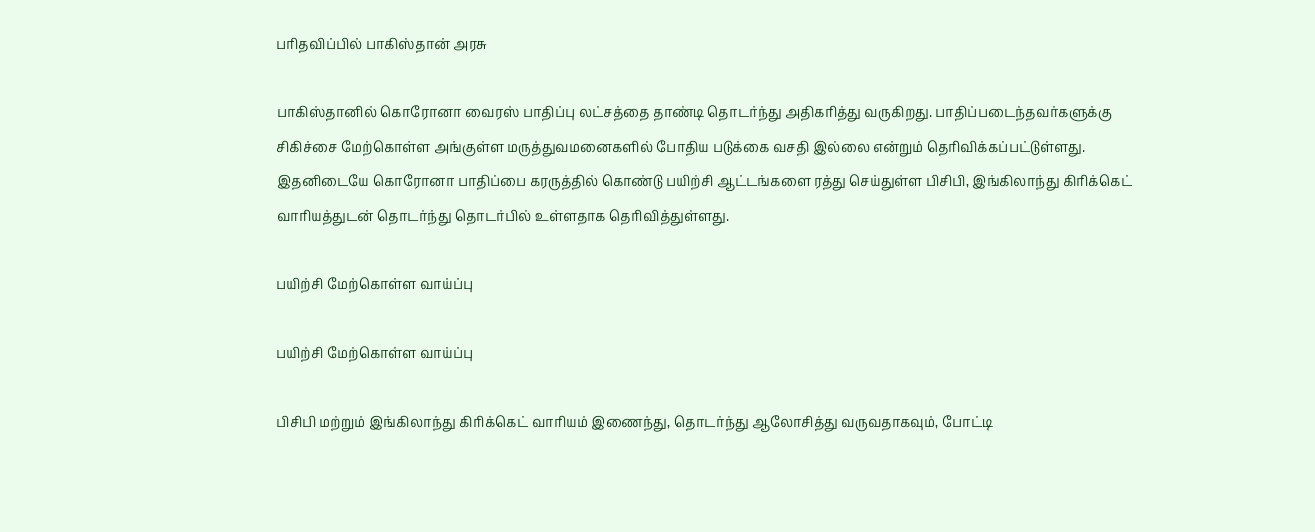பரிதவிப்பில் பாகிஸ்தான் அரசு

பாகிஸ்தானில் கொரோனா வைரஸ் பாதிப்பு லட்சத்தை தாண்டி தொடர்ந்து அதிகரித்து வருகிறது. பாதிப்படைந்தவர்களுக்கு சிகிச்சை மேற்கொள்ள அங்குள்ள மருத்துவமனைகளில் போதிய படுக்கை வசதி இல்லை என்றும் தெரிவிக்கப்பட்டுள்ளது. இதனிடையே கொரோனா பாதிப்பை கரருத்தில் கொண்டு பயிற்சி ஆட்டங்களை ரத்து செய்துள்ள பிசிபி, இங்கிலாந்து கிரிக்கெட் வாரியத்துடன் தொடர்ந்து தொடர்பில் உள்ளதாக தெரிவித்துள்ளது.

பயிற்சி மேற்கொள்ள வாய்ப்பு

பயிற்சி மேற்கொள்ள வாய்ப்பு

பிசிபி மற்றும் இங்கிலாந்து கிரிக்கெட் வாரியம் இணைந்து, தொடர்ந்து ஆலோசித்து வருவதாகவும், போட்டி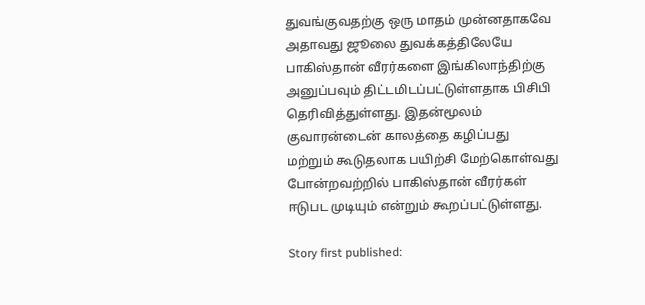துவங்குவதற்கு ஒரு மாதம் முன்னதாகவே அதாவது ஜூலை துவக்கத்திலேயே பாகிஸ்தான் வீரர்களை இங்கிலாந்திற்கு அனுப்பவும் திட்டமிடப்பட்டுள்ளதாக பிசிபி தெரிவித்துள்ளது. இதன்மூலம் குவாரன்டைன் காலத்தை கழிப்பது மற்றும் கூடுதலாக பயிற்சி மேற்கொள்வது போன்றவற்றில் பாகிஸ்தான் வீரர்கள் ஈடுபட முடியும் என்றும் கூறப்பட்டுள்ளது.

Story first published: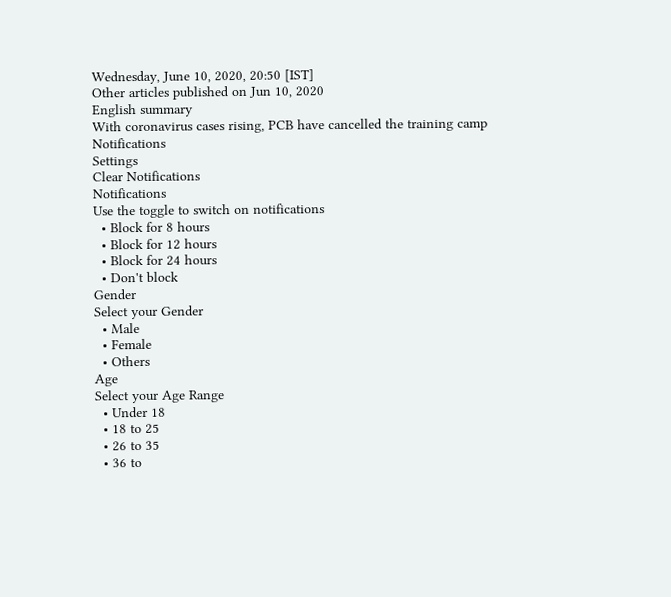Wednesday, June 10, 2020, 20:50 [IST]
Other articles published on Jun 10, 2020
English summary
With coronavirus cases rising, PCB have cancelled the training camp
Notifications
Settings
Clear Notifications
Notifications
Use the toggle to switch on notifications
  • Block for 8 hours
  • Block for 12 hours
  • Block for 24 hours
  • Don't block
Gender
Select your Gender
  • Male
  • Female
  • Others
Age
Select your Age Range
  • Under 18
  • 18 to 25
  • 26 to 35
  • 36 to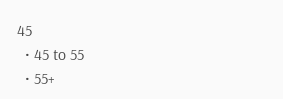45
  • 45 to 55
  • 55+